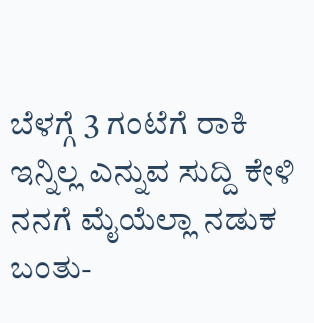ಬೆಳಗ್ಗೆ 3 ಗಂಟೆಗೆ ರಾಕಿ ಇನ್ನಿಲ್ಲ ಎನ್ನುವ ಸುದ್ದಿ ಕೇಳಿ ನನಗೆ ಮೈಯೆಲ್ಲಾ ನಡುಕ ಬಂತು-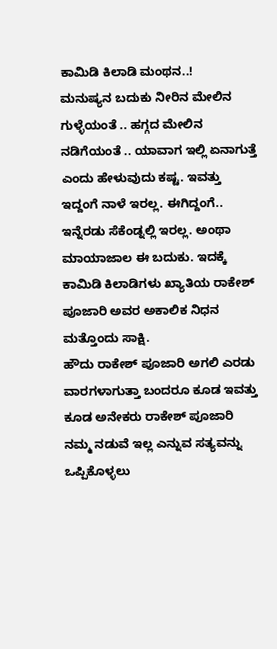ಕಾಮಿಡಿ ಕಿಲಾಡಿ ಮಂಥನ..!
ಮನುಷ್ಯನ ಬದುಕು ನೀರಿನ ಮೇಲಿನ ಗುಳ್ಳೆಯಂತೆ .. ಹಗ್ಗದ ಮೇಲಿನ ನಡಿಗೆಯಂತೆ .. ಯಾವಾಗ ಇಲ್ಲಿ ಏನಾಗುತ್ತೆ ಎಂದು ಹೇಳುವುದು ಕಷ್ಟ. ಇವತ್ತು ಇದ್ದಂಗೆ ನಾಳೆ ಇರಲ್ಲ. ಈಗಿದ್ದಂಗೆ.. ಇನ್ನೆರಡು ಸೆಕೆಂಡ್ನಲ್ಲಿ ಇರಲ್ಲ. ಅಂಥಾ ಮಾಯಾಜಾಲ ಈ ಬದುಕು. ಇದಕ್ಕೆ ಕಾಮಿಡಿ ಕಿಲಾಡಿಗಳು ಖ್ಯಾತಿಯ ರಾಕೇಶ್ ಪೂಜಾರಿ ಅವರ ಅಕಾಲಿಕ ನಿಧನ ಮತ್ತೊಂದು ಸಾಕ್ಷಿ.
ಹೌದು ರಾಕೇಶ್ ಪೂಜಾರಿ ಅಗಲಿ ಎರಡು ವಾರಗಳಾಗುತ್ತಾ ಬಂದರೂ ಕೂಡ ಇವತ್ತು ಕೂಡ ಅನೇಕರು ರಾಕೇಶ್ ಪೂಜಾರಿ ನಮ್ಮ ನಡುವೆ ಇಲ್ಲ ಎನ್ನುವ ಸತ್ಯವನ್ನು ಒಪ್ಪಿಕೊಳ್ಳಲು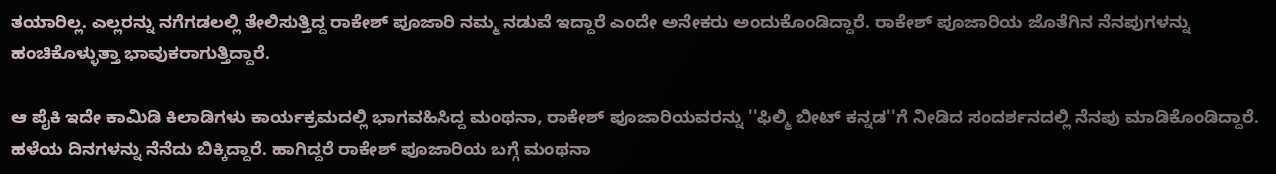ತಯಾರಿಲ್ಲ. ಎಲ್ಲರನ್ನು ನಗೆಗಡಲಲ್ಲಿ ತೇಲಿಸುತ್ತಿದ್ದ ರಾಕೇಶ್ ಪೂಜಾರಿ ನಮ್ಮ ನಡುವೆ ಇದ್ದಾರೆ ಎಂದೇ ಅನೇಕರು ಅಂದುಕೊಂಡಿದ್ದಾರೆ. ರಾಕೇಶ್ ಪೂಜಾರಿಯ ಜೊತೆಗಿನ ನೆನಪುಗಳನ್ನು ಹಂಚಿಕೊಳ್ಳುತ್ತಾ ಭಾವುಕರಾಗುತ್ತಿದ್ದಾರೆ.

ಆ ಪೈಕಿ ಇದೇ ಕಾಮಿಡಿ ಕಿಲಾಡಿಗಳು ಕಾರ್ಯಕ್ರಮದಲ್ಲಿ ಭಾಗವಹಿಸಿದ್ದ ಮಂಥನಾ, ರಾಕೇಶ್ ಪೂಜಾರಿಯವರನ್ನು ''ಫಿಲ್ಮಿ ಬೀಟ್ ಕನ್ನಡ''ಗೆ ನೀಡಿದ ಸಂದರ್ಶನದಲ್ಲಿ ನೆನಪು ಮಾಡಿಕೊಂಡಿದ್ದಾರೆ. ಹಳೆಯ ದಿನಗಳನ್ನು ನೆನೆದು ಬಿಕ್ಕಿದ್ದಾರೆ. ಹಾಗಿದ್ದರೆ ರಾಕೇಶ್ ಪೂಜಾರಿಯ ಬಗ್ಗೆ ಮಂಥನಾ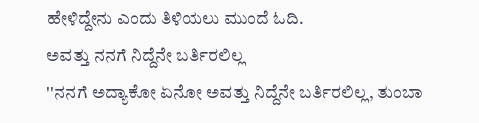ಹೇಳಿದ್ದೇನು ಎಂದು ತಿಳಿಯಲು ಮುಂದೆ ಓದಿ.
ಅವತ್ತು ನನಗೆ ನಿದ್ದೆನೇ ಬರ್ತಿರಲಿಲ್ಲ
''ನನಗೆ ಅದ್ಯಾಕೋ ಏನೋ ಅವತ್ತು ನಿದ್ದೆನೇ ಬರ್ತಿರಲಿಲ್ಲ, ತುಂಬಾ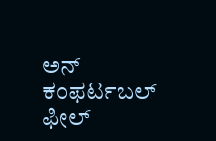ಅನ್ ಕಂಫರ್ಟಬಲ್ ಫೀಲ್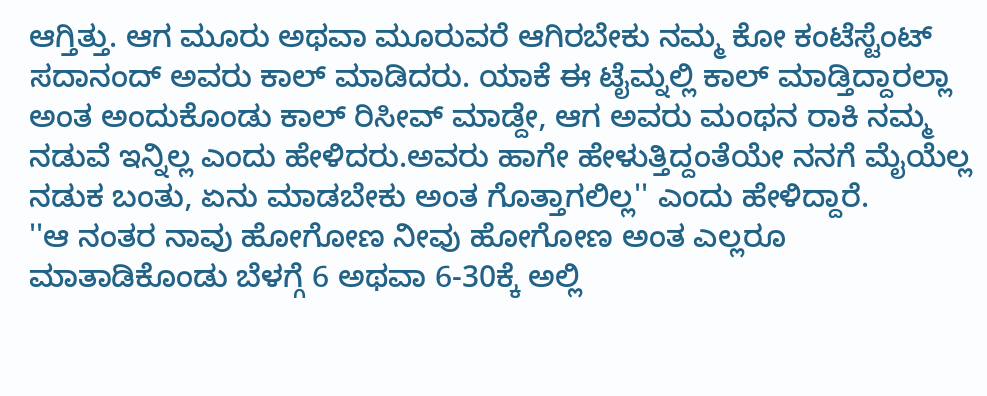ಆಗ್ತಿತ್ತು. ಆಗ ಮೂರು ಅಥವಾ ಮೂರುವರೆ ಆಗಿರಬೇಕು ನಮ್ಮ ಕೋ ಕಂಟೆಸ್ಟೆಂಟ್ ಸದಾನಂದ್ ಅವರು ಕಾಲ್ ಮಾಡಿದರು. ಯಾಕೆ ಈ ಟೈಮ್ನಲ್ಲಿ ಕಾಲ್ ಮಾಡ್ತಿದ್ದಾರಲ್ಲಾ ಅಂತ ಅಂದುಕೊಂಡು ಕಾಲ್ ರಿಸೀವ್ ಮಾಡ್ದೇ, ಆಗ ಅವರು ಮಂಥನ ರಾಕಿ ನಮ್ಮ ನಡುವೆ ಇನ್ನಿಲ್ಲ ಎಂದು ಹೇಳಿದರು.ಅವರು ಹಾಗೇ ಹೇಳುತ್ತಿದ್ದಂತೆಯೇ ನನಗೆ ಮೈಯೆಲ್ಲ ನಡುಕ ಬಂತು, ಏನು ಮಾಡಬೇಕು ಅಂತ ಗೊತ್ತಾಗಲಿಲ್ಲ'' ಎಂದು ಹೇಳಿದ್ದಾರೆ.
''ಆ ನಂತರ ನಾವು ಹೋಗೋಣ ನೀವು ಹೋಗೋಣ ಅಂತ ಎಲ್ಲರೂ ಮಾತಾಡಿಕೊಂಡು ಬೆಳಗ್ಗೆ 6 ಅಥವಾ 6-30ಕ್ಕೆ ಅಲ್ಲಿ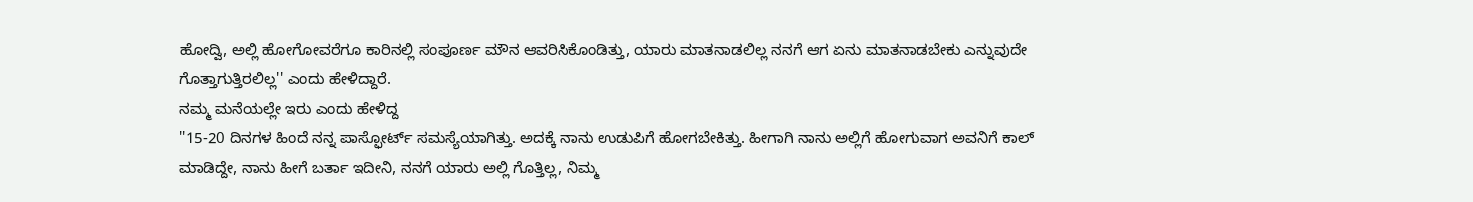ಹೋದ್ವಿ, ಅಲ್ಲಿ ಹೋಗೋವರೆಗೂ ಕಾರಿನಲ್ಲಿ ಸಂಪೂರ್ಣ ಮೌನ ಆವರಿಸಿಕೊಂಡಿತ್ತು, ಯಾರು ಮಾತನಾಡಲಿಲ್ಲ ನನಗೆ ಆಗ ಏನು ಮಾತನಾಡಬೇಕು ಎನ್ನುವುದೇ ಗೊತ್ತಾಗುತ್ತಿರಲಿಲ್ಲ'' ಎಂದು ಹೇಳಿದ್ದಾರೆ.
ನಮ್ಮ ಮನೆಯಲ್ಲೇ ಇರು ಎಂದು ಹೇಳಿದ್ದ
''15-20 ದಿನಗಳ ಹಿಂದೆ ನನ್ನ ಪಾಸ್ಫೋರ್ಟ್ ಸಮಸ್ಯೆಯಾಗಿತ್ತು. ಅದಕ್ಕೆ ನಾನು ಉಡುಪಿಗೆ ಹೋಗಬೇಕಿತ್ತು. ಹೀಗಾಗಿ ನಾನು ಅಲ್ಲಿಗೆ ಹೋಗುವಾಗ ಅವನಿಗೆ ಕಾಲ್ ಮಾಡಿದ್ದೇ, ನಾನು ಹೀಗೆ ಬರ್ತಾ ಇದೀನಿ, ನನಗೆ ಯಾರು ಅಲ್ಲಿ ಗೊತ್ತಿಲ್ಲ, ನಿಮ್ಮ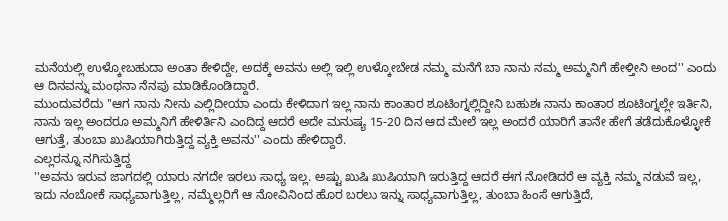ಮನೆಯಲ್ಲಿ ಉಳ್ಕೋಬಹುದಾ ಅಂತಾ ಕೇಳಿದ್ದೇ, ಅದಕ್ಕೆ ಅವನು ಅಲ್ಲಿ ಇಲ್ಲಿ ಉಳ್ಕೋಬೇಡ ನಮ್ಮ ಮನೆಗೆ ಬಾ ನಾನು ನಮ್ಮ ಅಮ್ಮನಿಗೆ ಹೇಳ್ತೀನಿ ಅಂದ'' ಎಂದು ಆ ದಿನವನ್ನು ಮಂಥನಾ ನೆನಪು ಮಾಡಿಕೊಂಡಿದ್ದಾರೆ.
ಮುಂದುವರೆದು ''ಆಗ ನಾನು ನೀನು ಎಲ್ಲಿದೀಯಾ ಎಂದು ಕೇಳಿದಾಗ ಇಲ್ಲ ನಾನು ಕಾಂತಾರ ಶೂಟಿಂಗ್ನಲ್ಲಿದ್ದೀನಿ ಬಹುಶಃ ನಾನು ಕಾಂತಾರ ಶೂಟಿಂಗ್ನಲ್ಲೇ ಇರ್ತಿನಿ, ನಾನು ಇಲ್ಲ ಅಂದರೂ ಅಮ್ಮನಿಗೆ ಹೇಳಿರ್ತಿನಿ ಎಂದಿದ್ದ ಆದರೆ ಅದೇ ಮನುಷ್ಯ 15-20 ದಿನ ಆದ ಮೇಲೆ ಇಲ್ಲ ಅಂದರೆ ಯಾರಿಗೆ ತಾನೇ ಹೇಗೆ ತಡೆದುಕೊಳ್ಳೋಕೆ ಆಗುತ್ತೆ, ತುಂಬಾ ಖುಷಿಯಾಗಿರುತ್ತಿದ್ದ ವ್ಯಕ್ತಿ ಅವನು'' ಎಂದು ಹೇಳಿದ್ದಾರೆ.
ಎಲ್ಲರನ್ನೂ ನಗಿಸುತ್ತಿದ್ದ
''ಅವನು ಇರುವ ಜಾಗದಲ್ಲಿ ಯಾರು ನಗದೇ ಇರಲು ಸಾಧ್ಯ ಇಲ್ಲ. ಅಷ್ಟು ಖುಷಿ ಖುಷಿಯಾಗಿ ಇರುತ್ತಿದ್ದ ಆದರೆ ಈಗ ನೋಡಿದರೆ ಆ ವ್ಯಕ್ತಿ ನಮ್ಮ ನಡುವೆ ಇಲ್ಲ, ಇದು ನಂಬೋಕೆ ಸಾಧ್ಯವಾಗುತ್ತಿಲ್ಲ, ನಮ್ಮೆಲ್ಲರಿಗೆ ಆ ನೋವಿನಿಂದ ಹೊರ ಬರಲು ಇನ್ನು ಸಾಧ್ಯವಾಗುತ್ತಿಲ್ಲ, ತುಂಬಾ ಹಿಂಸೆ ಆಗುತ್ತಿದೆ,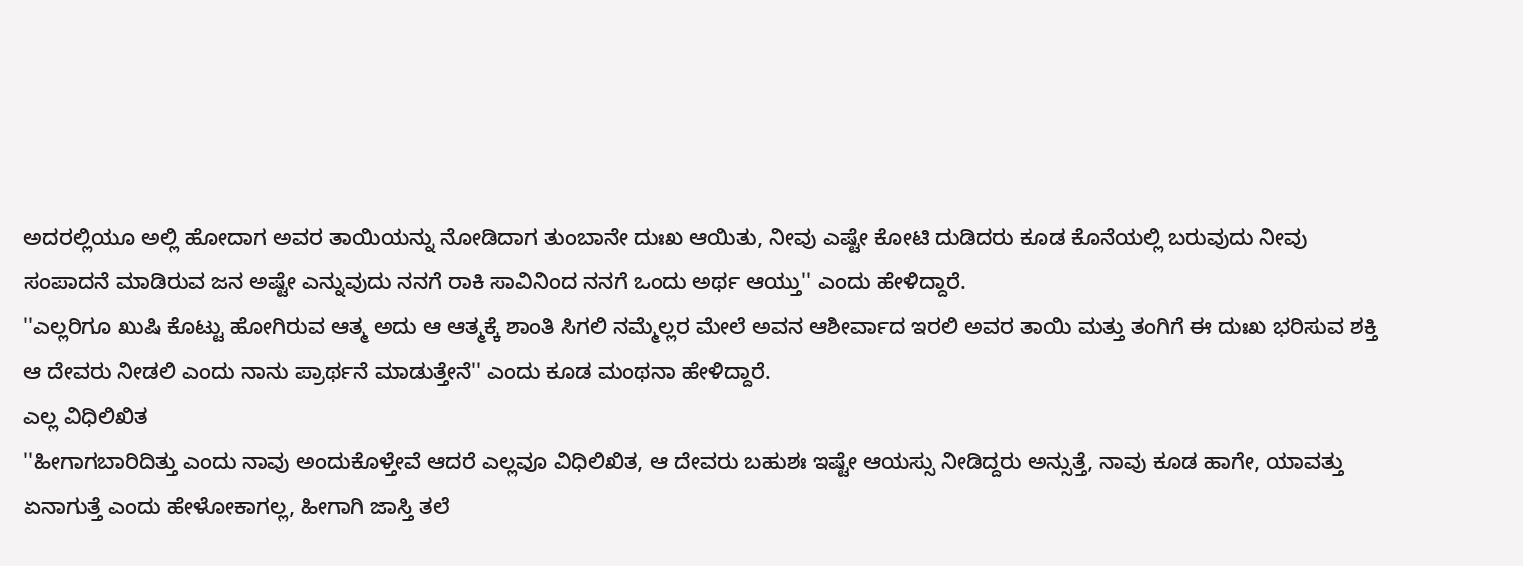ಅದರಲ್ಲಿಯೂ ಅಲ್ಲಿ ಹೋದಾಗ ಅವರ ತಾಯಿಯನ್ನು ನೋಡಿದಾಗ ತುಂಬಾನೇ ದುಃಖ ಆಯಿತು, ನೀವು ಎಷ್ಟೇ ಕೋಟಿ ದುಡಿದರು ಕೂಡ ಕೊನೆಯಲ್ಲಿ ಬರುವುದು ನೀವು ಸಂಪಾದನೆ ಮಾಡಿರುವ ಜನ ಅಷ್ಟೇ ಎನ್ನುವುದು ನನಗೆ ರಾಕಿ ಸಾವಿನಿಂದ ನನಗೆ ಒಂದು ಅರ್ಥ ಆಯ್ತು'' ಎಂದು ಹೇಳಿದ್ದಾರೆ.
''ಎಲ್ಲರಿಗೂ ಖುಷಿ ಕೊಟ್ಟು ಹೋಗಿರುವ ಆತ್ಮ ಅದು ಆ ಆತ್ಮಕ್ಕೆ ಶಾಂತಿ ಸಿಗಲಿ ನಮ್ಮೆಲ್ಲರ ಮೇಲೆ ಅವನ ಆಶೀರ್ವಾದ ಇರಲಿ ಅವರ ತಾಯಿ ಮತ್ತು ತಂಗಿಗೆ ಈ ದುಃಖ ಭರಿಸುವ ಶಕ್ತಿ ಆ ದೇವರು ನೀಡಲಿ ಎಂದು ನಾನು ಪ್ರಾರ್ಥನೆ ಮಾಡುತ್ತೇನೆ'' ಎಂದು ಕೂಡ ಮಂಥನಾ ಹೇಳಿದ್ದಾರೆ.
ಎಲ್ಲ ವಿಧಿಲಿಖಿತ
''ಹೀಗಾಗಬಾರಿದಿತ್ತು ಎಂದು ನಾವು ಅಂದುಕೊಳ್ತೇವೆ ಆದರೆ ಎಲ್ಲವೂ ವಿಧಿಲಿಖಿತ, ಆ ದೇವರು ಬಹುಶಃ ಇಷ್ಟೇ ಆಯಸ್ಸು ನೀಡಿದ್ದರು ಅನ್ಸುತ್ತೆ, ನಾವು ಕೂಡ ಹಾಗೇ, ಯಾವತ್ತು ಏನಾಗುತ್ತೆ ಎಂದು ಹೇಳೋಕಾಗಲ್ಲ, ಹೀಗಾಗಿ ಜಾಸ್ತಿ ತಲೆ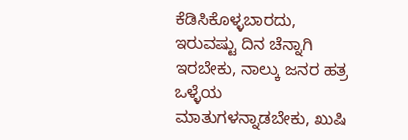ಕೆಡಿಸಿಕೊಳ್ಳಬಾರದು, ಇರುವಷ್ಟು ದಿನ ಚೆನ್ನಾಗಿ ಇರಬೇಕು, ನಾಲ್ಕು ಜನರ ಹತ್ರ ಒಳ್ಳೆಯ ಮಾತುಗಳನ್ನಾಡಬೇಕು, ಖುಷಿ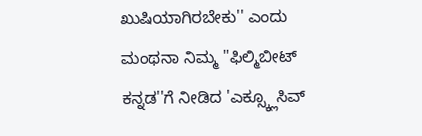ಖುಷಿಯಾಗಿರಬೇಕು'' ಎಂದು ಮಂಥನಾ ನಿಮ್ಮ ''ಫಿಲ್ಮಿಬೀಟ್ ಕನ್ನಡ''ಗೆ ನೀಡಿದ 'ಎಕ್ಸ್ಕ್ಲೂಸಿವ್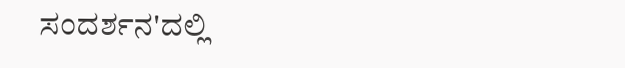ಸಂದರ್ಶನ'ದಲ್ಲಿ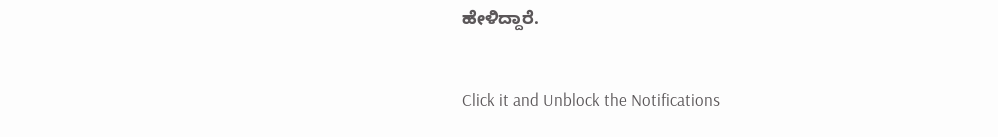ಹೇಳಿದ್ದಾರೆ.


Click it and Unblock the Notifications